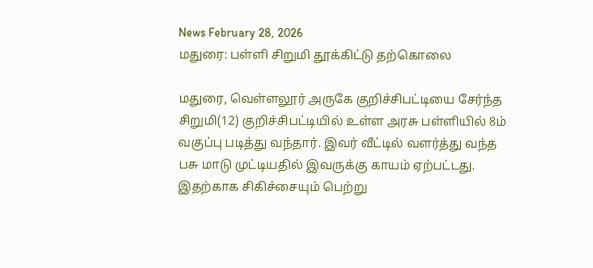News February 28, 2026
மதுரை: பள்ளி சிறுமி தூக்கிட்டு தற்கொலை

மதுரை, வெள்ளலூர் அருகே குறிச்சிபட்டியை சேர்ந்த சிறுமி(12) குறிச்சிபட்டியில் உள்ள அரசு பள்ளியில் 8ம் வகுப்பு படித்து வந்தார். இவர் வீட்டில் வளர்த்து வந்த பசு மாடு முட்டியதில் இவருக்கு காயம் ஏற்பட்டது. இதற்காக சிகிச்சையும் பெற்று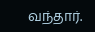வந்தார்.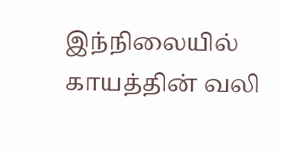இந்நிலையில் காயத்தின் வலி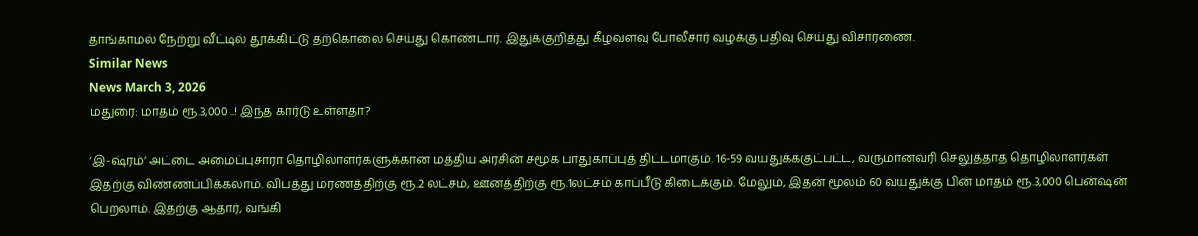தாங்காமல் நேற்று வீட்டில் தூக்கிட்டு தற்கொலை செய்து கொண்டார். இதுக்குறித்து கீழவளவு போலீசார் வழக்கு பதிவு செய்து விசாரணை.
Similar News
News March 3, 2026
மதுரை: மாதம் ரூ.3,000 ..! இந்த கார்டு உள்ளதா?

‘இ-ஷ்ரம்’ அட்டை அமைப்புசாரா தொழிலாளர்களுக்கான மத்திய அரசின் சமூக பாதுகாப்புத் திட்டமாகும். 16-59 வயதுக்ககுட்பட்ட, வருமானவரி செலுத்தாத தொழிலாளர்கள் இதற்கு விண்ணப்பிக்கலாம். விபத்து மரணத்திற்கு ரூ.2 லட்சம், ஊனத்திற்கு ரூ.1லட்சம் காப்பீடு கிடைக்கும். மேலும், இதன் மூலம் 60 வயதுக்கு பின் மாதம் ரூ.3,000 பென்ஷன் பெறலாம். இதற்கு ஆதார், வங்கி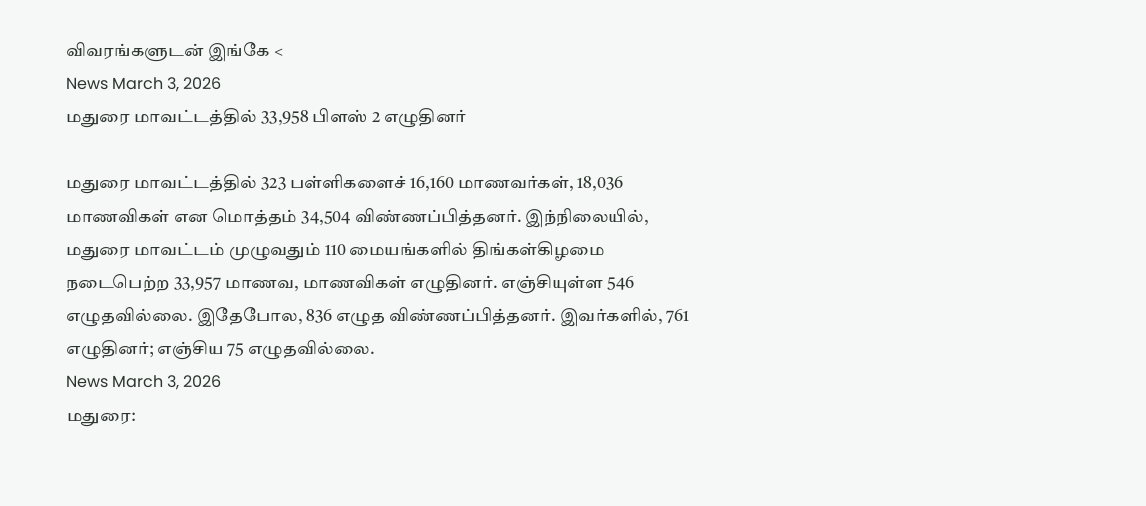விவரங்களுடன் இங்கே <
News March 3, 2026
மதுரை மாவட்டத்தில் 33,958 பிளஸ் 2 எழுதினர்

மதுரை மாவட்டத்தில் 323 பள்ளிகளைச் 16,160 மாணவர்கள், 18,036 மாணவிகள் என மொத்தம் 34,504 விண்ணப்பித்தனர். இந்நிலையில், மதுரை மாவட்டம் முழுவதும் 110 மையங்களில் திங்கள்கிழமை நடைபெற்ற 33,957 மாணவ, மாணவிகள் எழுதினர். எஞ்சியுள்ள 546 எழுதவில்லை. இதேபோல, 836 எழுத விண்ணப்பித்தனர். இவர்களில், 761 எழுதினர்; எஞ்சிய 75 எழுதவில்லை.
News March 3, 2026
மதுரை: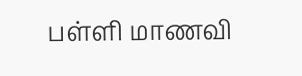பள்ளி மாணவி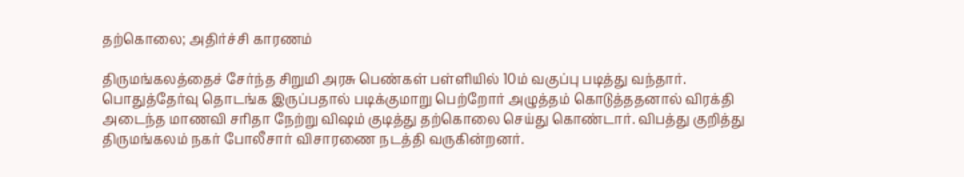தற்கொலை; அதிர்ச்சி காரணம்

திருமங்கலத்தைச் சேர்ந்த சிறுமி அரசு பெண்கள் பள்ளியில் 10ம் வகுப்பு படித்து வந்தார். பொதுத்தேர்வு தொடங்க இருப்பதால் படிக்குமாறு பெற்றோர் அழுத்தம் கொடுத்ததனால் விரக்தி அடைந்த மாணவி சரிதா நேற்று விஷம் குடித்து தற்கொலை செய்து கொண்டார். விபத்து குறித்து திருமங்கலம் நகர் போலீசார் விசாரணை நடத்தி வருகின்றனர்.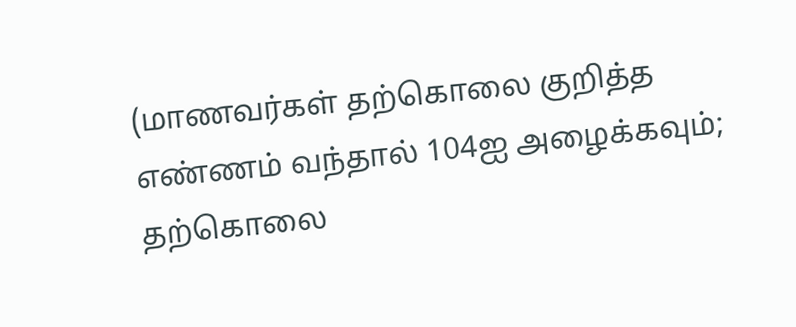(மாணவர்கள் தற்கொலை குறித்த எண்ணம் வந்தால் 104ஐ அழைக்கவும்; தற்கொலை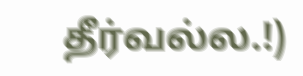தீர்வல்ல.!)